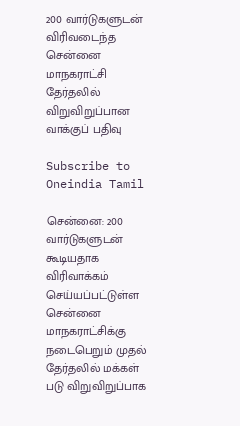200 வார்டுகளுடன் விரிவடைந்த சென்னை மாநகராட்சி தேர்தலில் விறுவிறுப்பான வாக்குப் பதிவு

Subscribe to Oneindia Tamil

சென்னை: 200 வார்டுகளுடன் கூடியதாக விரிவாக்கம் செய்யப்பட்டுள்ள சென்னை மாநகராட்சிக்கு நடைபெறும் முதல் தேர்தலில் மக்கள் படு விறுவிறுப்பாக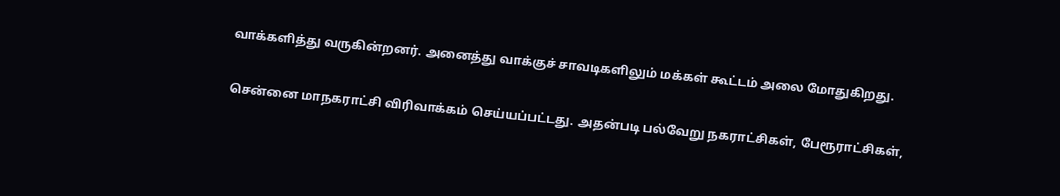வாக்களித்து வருகின்றனர். அனைத்து வாக்குச் சாவடிகளிலும் மக்கள் கூட்டம் அலை மோதுகிறது.

சென்னை மாநகராட்சி விரிவாக்கம் செய்யப்பட்டது. அதன்படி பல்வேறு நகராட்சிகள், பேரூராட்சிகள்,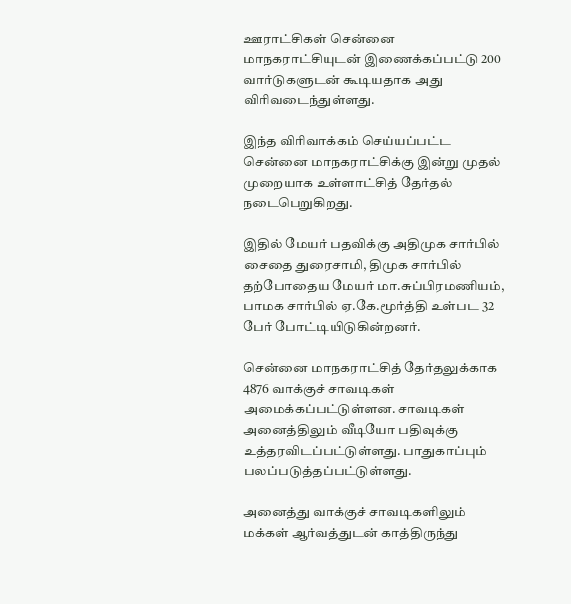ஊராட்சிகள் சென்னை மாநகராட்சியுடன் இணைக்கப்பட்டு 200 வார்டுகளுடன் கூடியதாக அது விரிவடைந்துள்ளது.

இந்த விரிவாக்கம் செய்யப்பட்ட சென்னை மாநகராட்சிக்கு இன்று முதல் முறையாக உள்ளாட்சித் தேர்தல் நடைபெறுகிறது.

இதில் மேயர் பதவிக்கு அதிமுக சார்பில் சைதை துரைசாமி, திமுக சார்பில் தற்போதைய மேயர் மா.சுப்பிரமணியம், பாமக சார்பில் ஏ.கே.மூர்த்தி உள்பட 32 பேர் போட்டியிடுகின்றனர்.

சென்னை மாநகராட்சித் தேர்தலுக்காக 4876 வாக்குச் சாவடிகள் அமைக்கப்பட்டுள்ளன. சாவடிகள் அனைத்திலும் வீடியோ பதிவுக்கு உத்தரவிடப்பட்டுள்ளது. பாதுகாப்பும் பலப்படுத்தப்பட்டுள்ளது.

அனைத்து வாக்குச் சாவடிகளிலும் மக்கள் ஆர்வத்துடன் காத்திருந்து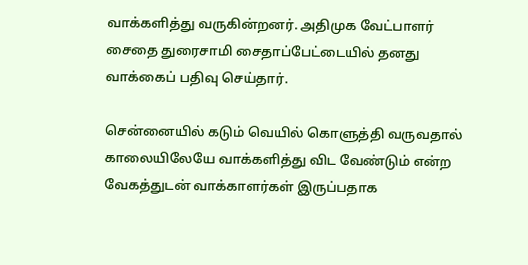வாக்களித்து வருகின்றனர். அதிமுக வேட்பாளர் சைதை துரைசாமி சைதாப்பேட்டையில் தனது வாக்கைப் பதிவு செய்தார்.

சென்னையில் கடும் வெயில் கொளுத்தி வருவதால் காலையிலேயே வாக்களித்து விட வேண்டும் என்ற வேகத்துடன் வாக்காளர்கள் இருப்பதாக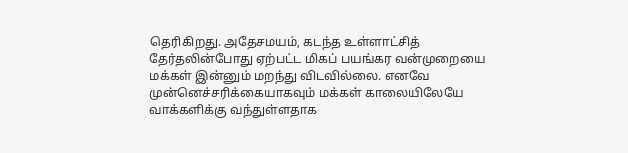தெரிகிறது. அதேசமயம், கடந்த உள்ளாட்சித் தேர்தலின்போது ஏற்பட்ட மிகப் பயங்கர வன்முறையை மக்கள் இன்னும் மறந்து விடவில்லை. எனவே முன்னெச்சரிக்கையாகவும் மக்கள் காலையிலேயே வாக்களிக்கு வந்துள்ளதாக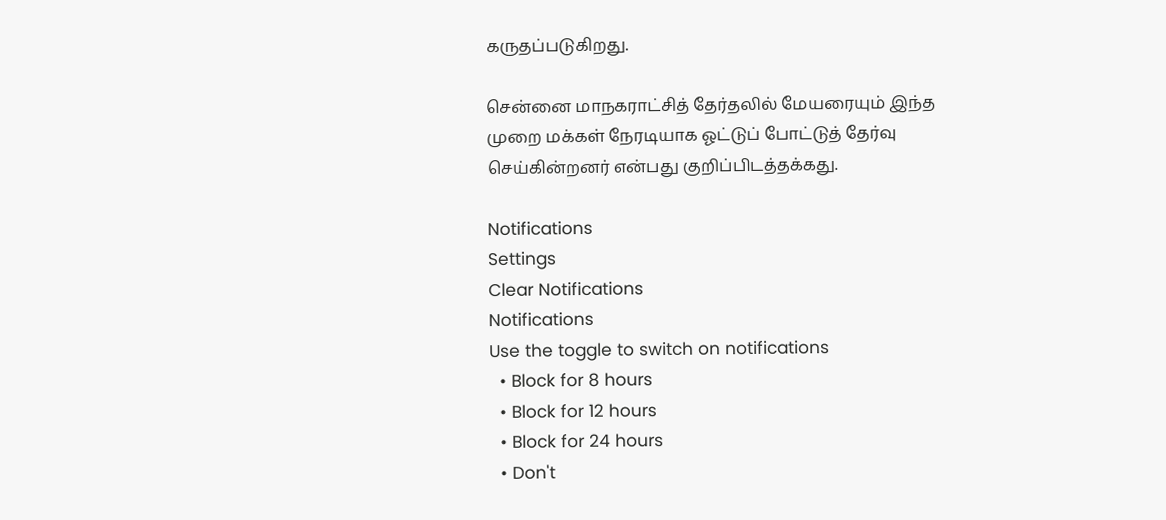கருதப்படுகிறது.

சென்னை மாநகராட்சித் தேர்தலில் மேயரையும் இந்த முறை மக்கள் நேரடியாக ஓட்டுப் போட்டுத் தேர்வு செய்கின்றனர் என்பது குறிப்பிடத்தக்கது.

Notifications
Settings
Clear Notifications
Notifications
Use the toggle to switch on notifications
  • Block for 8 hours
  • Block for 12 hours
  • Block for 24 hours
  • Don't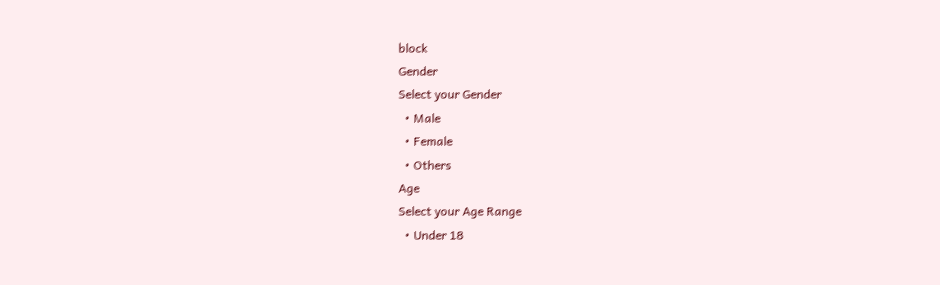block
Gender
Select your Gender
  • Male
  • Female
  • Others
Age
Select your Age Range
  • Under 18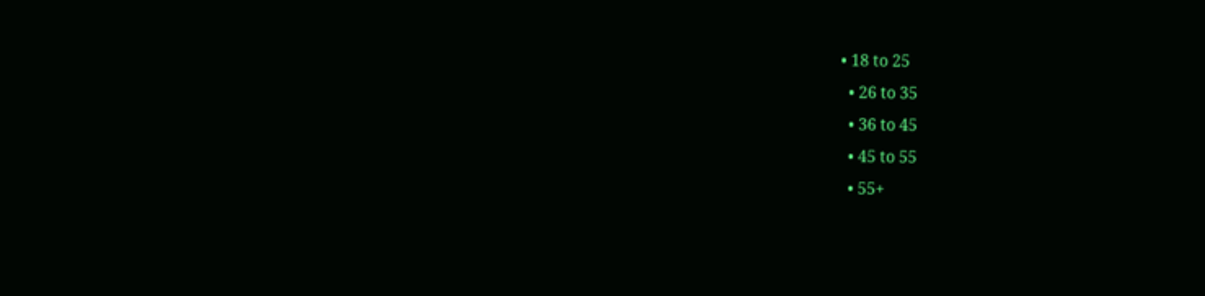• 18 to 25
  • 26 to 35
  • 36 to 45
  • 45 to 55
  • 55+